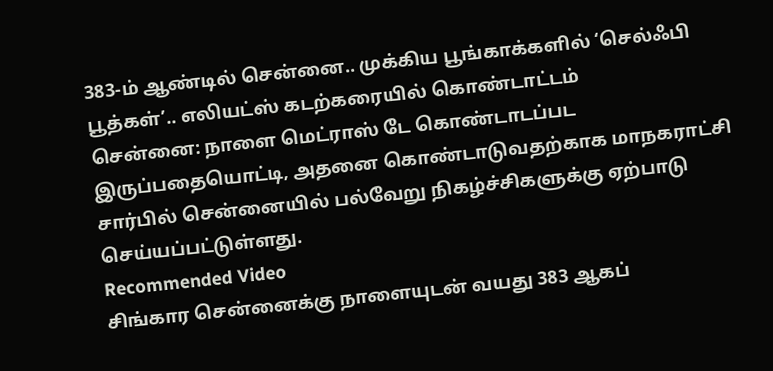383-ம் ஆண்டில் சென்னை.. முக்கிய பூங்காக்களில் ‘செல்ஃபி பூத்கள்’.. எலியட்ஸ் கடற்கரையில் கொண்டாட்டம்
சென்னை: நாளை மெட்ராஸ் டே கொண்டாடப்பட இருப்பதையொட்டி, அதனை கொண்டாடுவதற்காக மாநகராட்சி சார்பில் சென்னையில் பல்வேறு நிகழ்ச்சிகளுக்கு ஏற்பாடு செய்யப்பட்டுள்ளது.
Recommended Video
சிங்கார சென்னைக்கு நாளையுடன் வயது 383 ஆகப்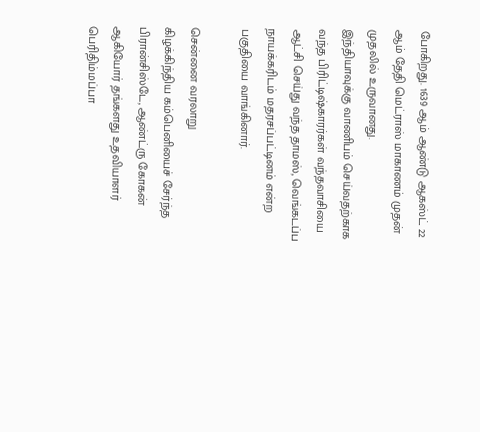போகிறது. 1639 ஆம் ஆண்டு ஆகஸ்ட் 22 ஆம் தேதி மெட்ராஸ் மாகாணம் முதன் முதலில் உருவானது.
இந்தியாவுக்கு வாணிபம் செய்வதற்காக வந்த பிரிட்டிஷ்காரர்கள் வந்தவாசியை ஆட்சி செய்து வந்த தாமஸ், வெங்கடப்ப நாயக்கரிடம் மதரசப்பட்டினம் என்ற பகுதியை வாங்கினார்.

சென்னை வரலாறு
கிழக்கிந்திய கம்பெனியைச் சேர்ந்த பிரான்சிஸ்டே, ஆண்ட்ரு கோகன் ஆகியோர் தங்களது உதவியாளர் பெரிதிம்மப்பா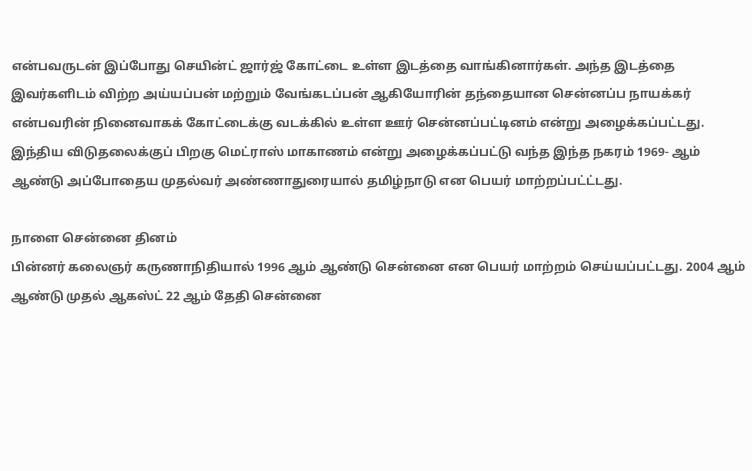என்பவருடன் இப்போது செயின்ட் ஜார்ஜ் கோட்டை உள்ள இடத்தை வாங்கினார்கள். அந்த இடத்தை இவர்களிடம் விற்ற அய்யப்பன் மற்றும் வேங்கடப்பன் ஆகியோரின் தந்தையான சென்னப்ப நாயக்கர் என்பவரின் நினைவாகக் கோட்டைக்கு வடக்கில் உள்ள ஊர் சென்னப்பட்டினம் என்று அழைக்கப்பட்டது. இந்திய விடுதலைக்குப் பிறகு மெட்ராஸ் மாகாணம் என்று அழைக்கப்பட்டு வந்த இந்த நகரம் 1969- ஆம் ஆண்டு அப்போதைய முதல்வர் அண்ணாதுரையால் தமிழ்நாடு என பெயர் மாற்றப்பட்ட்டது.

நாளை சென்னை தினம்
பின்னர் கலைஞர் கருணாநிதியால் 1996 ஆம் ஆண்டு சென்னை என பெயர் மாற்றம் செய்யப்பட்டது. 2004 ஆம் ஆண்டு முதல் ஆகஸ்ட் 22 ஆம் தேதி சென்னை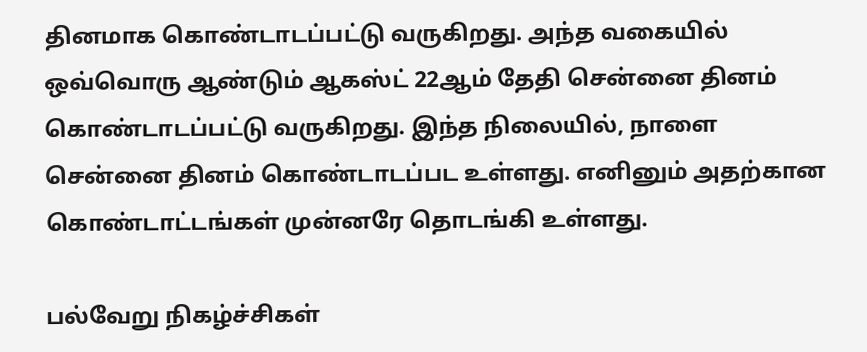தினமாக கொண்டாடப்பட்டு வருகிறது. அந்த வகையில் ஒவ்வொரு ஆண்டும் ஆகஸ்ட் 22ஆம் தேதி சென்னை தினம் கொண்டாடப்பட்டு வருகிறது. இந்த நிலையில், நாளை சென்னை தினம் கொண்டாடப்பட உள்ளது. எனினும் அதற்கான கொண்டாட்டங்கள் முன்னரே தொடங்கி உள்ளது.

பல்வேறு நிகழ்ச்சிகள்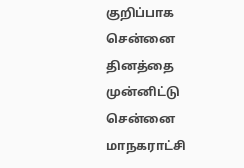குறிப்பாக சென்னை தினத்தை முன்னிட்டு சென்னை மாநகராட்சி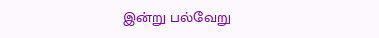இன்று பல்வேறு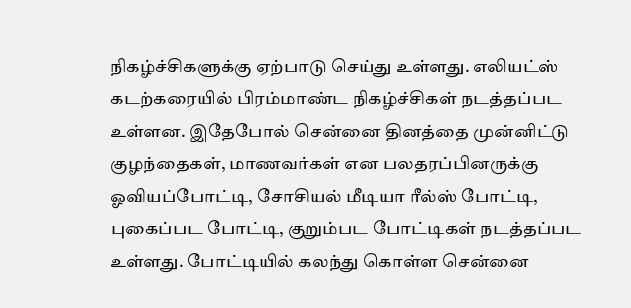நிகழ்ச்சிகளுக்கு ஏற்பாடு செய்து உள்ளது. எலியட்ஸ் கடற்கரையில் பிரம்மாண்ட நிகழ்ச்சிகள் நடத்தப்பட உள்ளன. இதேபோல் சென்னை தினத்தை முன்னிட்டு குழந்தைகள், மாணவர்கள் என பலதரப்பினருக்கு ஓவியப்போட்டி, சோசியல் மீடியா ரீல்ஸ் போட்டி, புகைப்பட போட்டி, குறும்பட போட்டிகள் நடத்தப்பட உள்ளது. போட்டியில் கலந்து கொள்ள சென்னை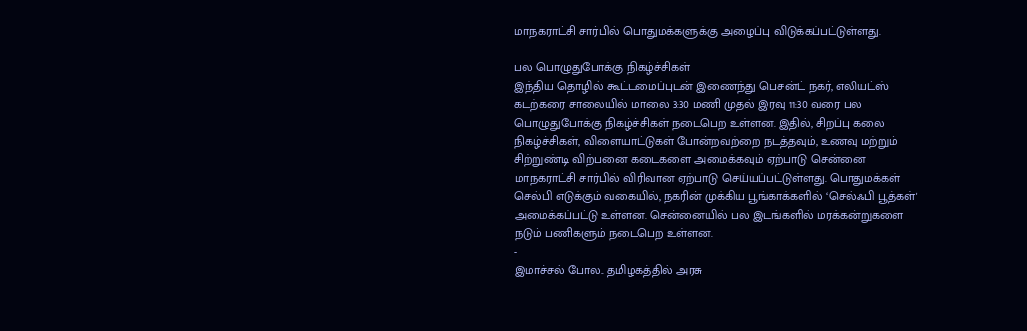மாநகராட்சி சார்பில் பொதுமக்களுக்கு அழைப்பு விடுக்கப்பட்டுள்ளது.

பல பொழுதுபோக்கு நிகழ்ச்சிகள்
இந்திய தொழில் கூட்டமைப்புடன் இணைந்து பெசன்ட் நகர், எலியட்ஸ் கடற்கரை சாலையில் மாலை 3:30 மணி முதல் இரவு 11:30 வரை பல பொழுதுபோக்கு நிகழ்ச்சிகள் நடைபெற உள்ளன. இதில், சிறப்பு கலை நிகழ்ச்சிகள், விளையாட்டுகள் போன்றவற்றை நடத்தவும், உணவு மற்றும் சிற்றுண்டி விற்பனை கடைகளை அமைக்கவும் ஏற்பாடு சென்னை மாநகராட்சி சார்பில் விரிவான ஏற்பாடு செய்யப்பட்டுள்ளது. பொதுமக்கள் செல்பி எடுக்கும் வகையில், நகரின் முக்கிய பூங்காக்களில் ‘செல்ஃபி பூத்கள்' அமைக்கப்பட்டு உள்ளன. சென்னையில் பல இடங்களில் மரக்கன்றுகளை நடும் பணிகளும் நடைபெற உள்ளன.
-
இமாச்சல் போல.. தமிழகத்தில் அரசு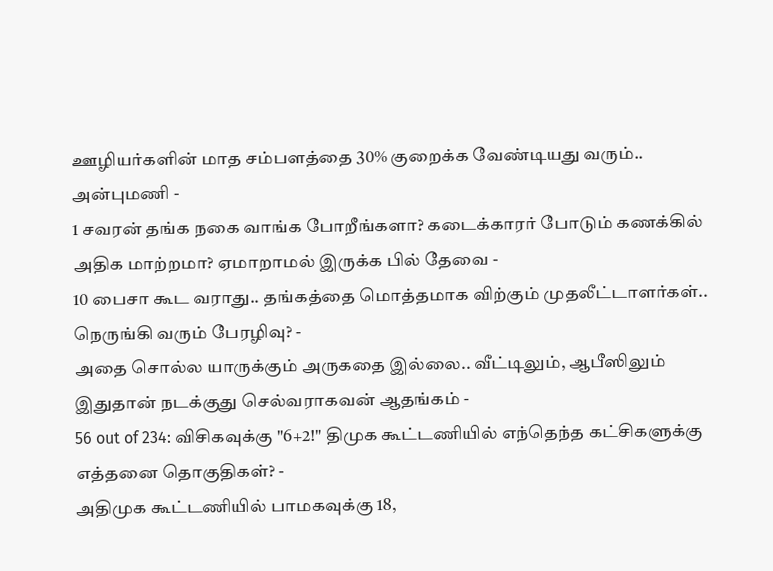ஊழியர்களின் மாத சம்பளத்தை 30% குறைக்க வேண்டியது வரும்.. அன்புமணி -
1 சவரன் தங்க நகை வாங்க போறீங்களா? கடைக்காரர் போடும் கணக்கில் அதிக மாற்றமா? ஏமாறாமல் இருக்க பில் தேவை -
10 பைசா கூட வராது.. தங்கத்தை மொத்தமாக விற்கும் முதலீட்டாளர்கள்.. நெருங்கி வரும் பேரழிவு? -
அதை சொல்ல யாருக்கும் அருகதை இல்லை.. வீட்டிலும், ஆபீஸிலும் இதுதான் நடக்குது செல்வராகவன் ஆதங்கம் -
56 out of 234: விசிகவுக்கு "6+2!" திமுக கூட்டணியில் எந்தெந்த கட்சிகளுக்கு எத்தனை தொகுதிகள்? -
அதிமுக கூட்டணியில் பாமகவுக்கு 18,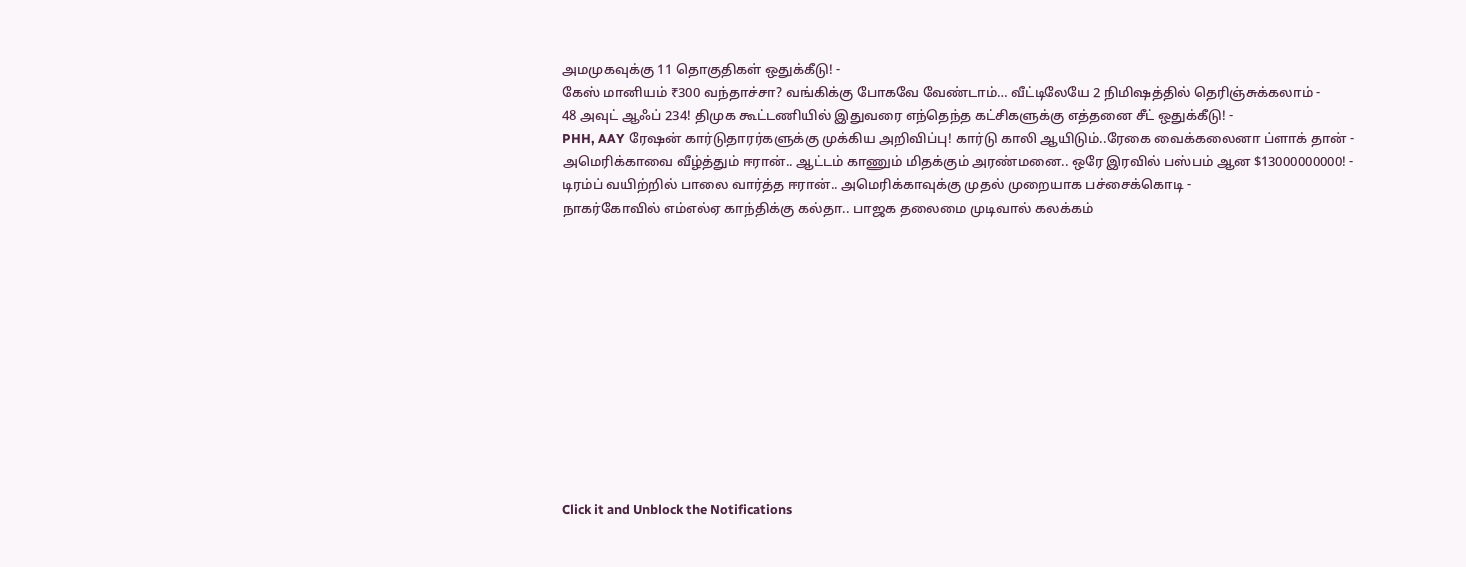அமமுகவுக்கு 11 தொகுதிகள் ஒதுக்கீடு! -
கேஸ் மானியம் ₹300 வந்தாச்சா? வங்கிக்கு போகவே வேண்டாம்… வீட்டிலேயே 2 நிமிஷத்தில் தெரிஞ்சுக்கலாம் -
48 அவுட் ஆஃப் 234! திமுக கூட்டணியில் இதுவரை எந்தெந்த கட்சிகளுக்கு எத்தனை சீட் ஒதுக்கீடு! -
PHH, AAY ரேஷன் கார்டுதாரர்களுக்கு முக்கிய அறிவிப்பு! கார்டு காலி ஆயிடும்..ரேகை வைக்கலைனா ப்ளாக் தான் -
அமெரிக்காவை வீழ்த்தும் ஈரான்.. ஆட்டம் காணும் மிதக்கும் அரண்மனை.. ஒரே இரவில் பஸ்பம் ஆன $13000000000! -
டிரம்ப் வயிற்றில் பாலை வார்த்த ஈரான்.. அமெரிக்காவுக்கு முதல் முறையாக பச்சைக்கொடி -
நாகர்கோவில் எம்எல்ஏ காந்திக்கு கல்தா.. பாஜக தலைமை முடிவால் கலக்கம்












Click it and Unblock the Notifications